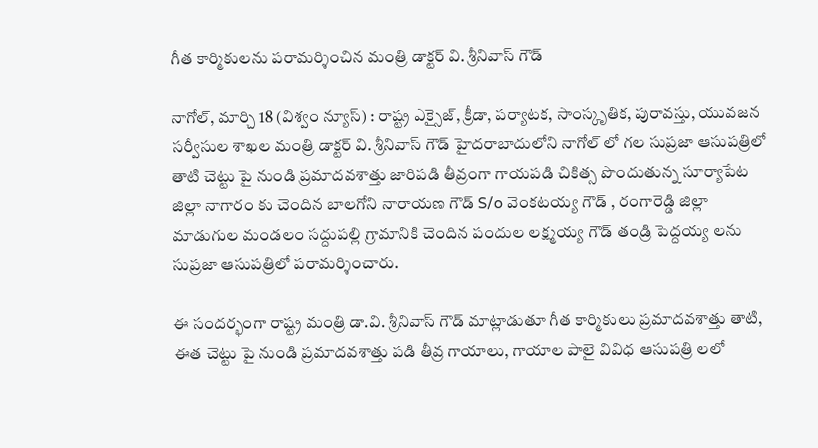గీత కార్మికులను పరామర్శించిన మంత్రి డాక్టర్ వి. శ్రీనివాస్ గౌడ్

నాగోల్, మార్చి 18 (విశ్వం న్యూస్) : రాష్ట్ర ఎక్సైజ్, క్రీడా, పర్యాటక, సాంస్కృతిక, పురావస్తు, యువజన సర్వీసుల శాఖల మంత్రి డాక్టర్ వి. శ్రీనివాస్ గౌడ్ హైదరాబాదులోని నాగోల్ లో గల సుప్రజా ఆసుపత్రిలో తాటి చెట్టు పై నుండి ప్రమాదవశాత్తు జారిపడి తీవ్రంగా గాయపడి చికిత్స పొందుతున్న సూర్యాపేట జిల్లా నాగారం కు చెందిన బాలగోని నారాయణ గౌడ్ S/o వెంకటయ్య గౌడ్ , రంగారెడ్డి జిల్లా మాడుగుల మండలం సద్దుపల్లి గ్రామానికి చెందిన పందుల లక్ష్మయ్య గౌడ్ తండ్రి పెద్దయ్య లను సుప్రజా ఆసుపత్రిలో పరామర్శించారు.

ఈ సందర్భంగా రాష్ట్ర మంత్రి డా.వి. శ్రీనివాస్ గౌడ్ మాట్లాడుతూ గీత కార్మికులు ప్రమాదవశాత్తు తాటి, ఈత చెట్టు పై నుండి ప్రమాదవశాత్తు పడి తీవ్ర గాయాలు, గాయాల పాలై వివిధ ఆసుపత్రి లలో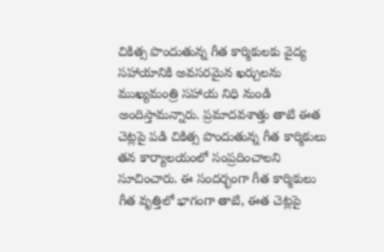చికిత్స పొందుతున్న గీత కార్మికులకు వైద్య సహాయానికి అవసరమైన ఖర్చులను ముఖ్యమంత్రి సహాయ నిధి నుండి అందిస్తామన్నారు. ప్రమాదవశాత్తు తాటి ఈత చెట్లపై పడి చికిత్స పొందుతున్న గీత కార్మికులు తన కార్యాలయంలో సంప్రదించాలని సూచించారు. ఈ సందర్భంగా గీత కార్మికులు గీత వృత్తిలో భాగంగా తాటి, ఈత చెట్లపై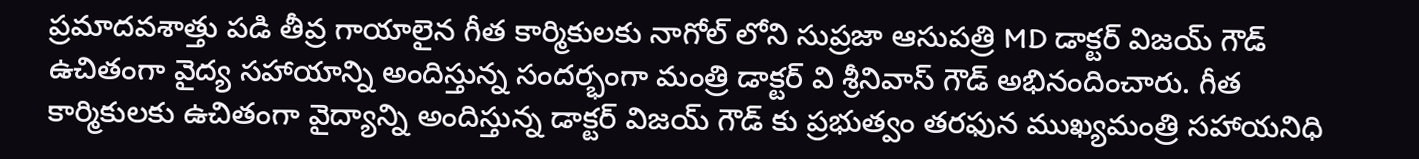ప్రమాదవశాత్తు పడి తీవ్ర గాయాలైన గీత కార్మికులకు నాగోల్ లోని సుప్రజా ఆసుపత్రి MD డాక్టర్ విజయ్ గౌడ్ ఉచితంగా వైద్య సహాయాన్ని అందిస్తున్న సందర్భంగా మంత్రి డాక్టర్ వి శ్రీనివాస్ గౌడ్ అభినందించారు. గీత కార్మికులకు ఉచితంగా వైద్యాన్ని అందిస్తున్న డాక్టర్ విజయ్ గౌడ్ కు ప్రభుత్వం తరఫున ముఖ్యమంత్రి సహాయనిధి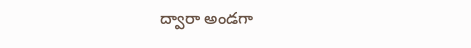ద్వారా అండగా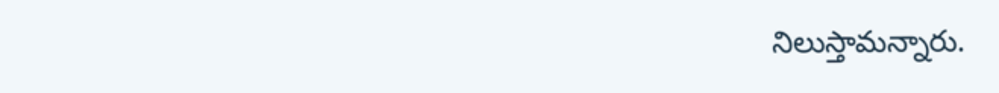నిలుస్తామన్నారు.